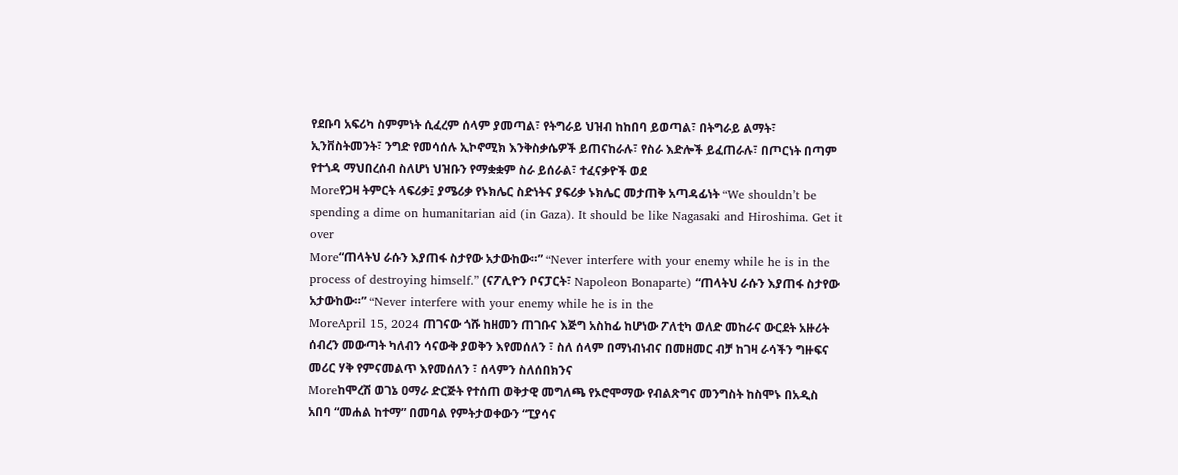የደቡባ አፍሪካ ስምምነት ሲፈረም ሰላም ያመጣል፣ የትግራይ ህዝብ ከከበባ ይወጣል፣ በትግራይ ልማት፣ ኢንቨስትመንት፣ ንግድ የመሳሰሉ ኢኮኖሚክ እንቅስቃሴዎች ይጠናከራሉ፣ የስራ እድሎች ይፈጠራሉ፣ በጦርነት በጣም የተጎዳ ማህበረሰብ ስለሆነ ህዝቡን የማቋቋም ስራ ይሰራል፣ ተፈናቃዮች ወደ
Moreየጋዛ ትምርት ላፍሪቃ፤ ያሜሪቃ የኑክሌር ስድነትና ያፍሪቃ ኑክሌር መታጠቅ አጣዳፊነት “We shouldn’t be spending a dime on humanitarian aid (in Gaza). It should be like Nagasaki and Hiroshima. Get it over
More“ጠላትህ ራሱን እያጠፋ ስታየው አታውከው።” “Never interfere with your enemy while he is in the process of destroying himself.” (ናፖሊዮን ቦናፓርት፣ Napoleon Bonaparte) “ጠላትህ ራሱን እያጠፋ ስታየው አታውከው።” “Never interfere with your enemy while he is in the
MoreApril 15, 2024 ጠገናው ጎሹ ከዘመን ጠገቡና እጅግ አስከፊ ከሆነው ፖለቲካ ወለድ መከራና ውርደት አዙሪት ሰብረን መውጣት ካለብን ሳናውቅ ያወቅን እየመሰለን ፣ ስለ ሰላም በማነብነብና በመዘመር ብቻ ከገዛ ራሳችን ግዙፍና መሪር ሃቅ የምናመልጥ እየመሰለን ፣ ሰላምን ስለሰበክንና
Moreከሞረሽ ወገኔ ዐማራ ድርጅት የተሰጠ ወቅታዊ መግለጫ የኦሮሞማው የብልጽግና መንግስት ከስሞኑ በአዲስ አበባ “መሐል ከተማ” በመባል የምትታወቀውን “ፒያሳና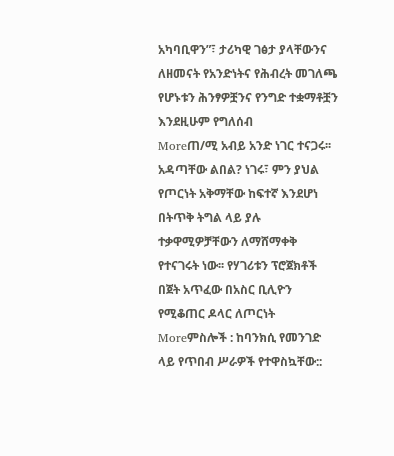አካባቢዋን”፣ ታሪካዊ ገፅታ ያላቸውንና ለዘመናት የአንድነትና የሕብረት መገለጫ የሆኑቱን ሕንፃዎቿንና የንግድ ተቋማቶቿን እንደዚሁም የግለሰብ
Moreጠ/ሚ አብይ አንድ ነገር ተናጋሩ፡፡ አዳጣቸው ልበል? ነገሩ፣ ምን ያህል የጦርነት አቅማቸው ከፍተኛ እንደሆነ በትጥቅ ትግል ላይ ያሉ ተቃዋሚዎቻቸውን ለማሸማቀቅ የተናገሩት ነው፡፡ የሃገሪቱን ፕሮጀክቶች በጀት አጥፈው በአስር ቢሊዮን የሚቆጠር ዶላር ለጦርነት
Moreምስሎች : ከባንክሲ የመንገድ ላይ የጥበብ ሥራዎች የተዋስኳቸው::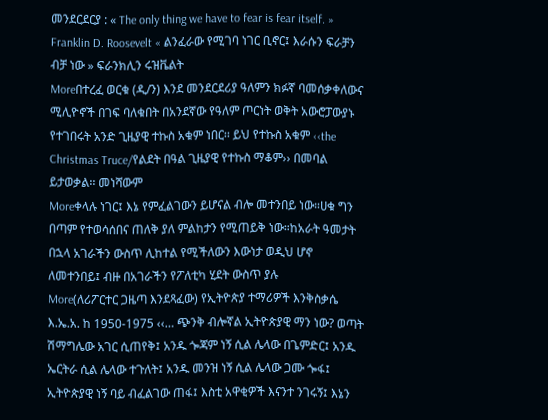መንደርደርያ : « The only thing we have to fear is fear itself. » Franklin D. Roosevelt « ልንፈራው የሚገባ ነገር ቢኖር፤ እራሱን ፍራቻን ብቻ ነው » ፍራንክሊን ሩዝቬልት
Moreበተረፈ ወርቁ (ዲ/ን) እንደ መንደርደሪያ ዓለምን ክፉኛ ባመሰቃቀለውና ሚሊዮኖች በገፍ ባለቁበት በአንደኛው የዓለም ጦርነት ወቅት አውሮፓውያኑ የተገበሩት አንድ ጊዜያዊ ተኩስ አቁም ነበር፡፡ ይህ የተኩስ አቁም ‹‹the Christmas Truce/የልደት በዓል ጊዜያዊ የተኩስ ማቆም›› በመባል ይታወቃል፡፡ መነሻውም
Moreቀላሉ ነገር፤ እኔ የምፈልገውን ይሆናል ብሎ መተንበይ ነው።ሀቁ ግን በጣም የተወሳሰበና ጠለቅ ያለ ምልከታን የሚጠይቅ ነው።ከአራት ዓመታት በኋላ አገራችን ውስጥ ሊከተል የሚችለውን እውነታ ወዲህ ሆኖ ለመተንበይ፤ ብዙ በአገራችን የፖለቲካ ሂደት ውስጥ ያሉ
More(ለሪፖርተር ጋዜጣ እንደጻፈው) የኢትዮጵያ ተማሪዎች እንቅስቃሴ እ.ኤ.አ. ከ 1950-1975 ‹‹… ጭንቅ ብሎኛል ኢትዮጵያዊ ማን ነው? ወጣት ሽማግሌው አገር ሲጠየቅ፤ አንዱ ጐጃም ነኝ ሲል ሌላው በጌምድር፤ አንዱ ኤርትራ ሲል ሌላው ተጉለት፤ አንዱ መንዝ ነኝ ሲል ሌላው ጋሙ ጐፋ፤ ኢትዮጵያዊ ነኝ ባይ ብፈልገው ጠፋ፤ እስቲ አዋቂዎች እናንተ ንገሩኝ፤ እኔን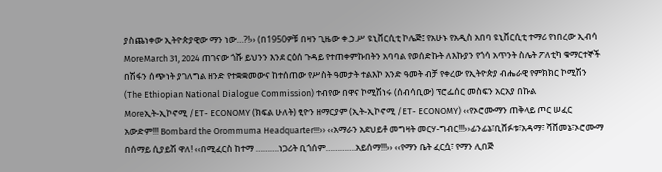ያስጨነቀው ኢትዮጵያዊው ማን ነው…?!›› (በ1950ዎቹ በዛን ጊዜው ቀ.ኃ.ሥ ዩኒቨርሲቲ ኮሌጅ፤ የአሁኑ የአዲስ አበባ ዩኒቨርሲቲ ተማሪ የነበረው ኢብሳ
MoreMarch 31, 2024 ጠገናው ጎሹ ይህንን እንደ ርዕሰ ጉዳይ የተጠቀምኩበትን አባባል የወሰድኩት ለእኩያን የጎሳ አጥንት ስሌት ፖለቲካ ቁማርተኞች በሽፋን ሰጭነት ያገለግል ዘንድ የተቋቋመውና ከተሰጠው የሥስት ዓመታት ተልእኮ አንድ ዓመት ብቻ የቀረው የኢትዮጵያ ብሔራዊ የምክክር ኮሚሽን (The Ethiopian National Dialogue Commission) ተብየው በዋና ኮሚሽነሩ (ሰብሳቢው) ፕሮፌሰር መስፍን አርአያ በኩል
Moreኢት-ኢኮኖሚ /ET- ECONOMY (ክፍል ሁለት) ፂዮን ዘማርያም (ኢት-ኢኮኖሚ /ET- ECONOMY) ‹‹የኦሮሙማን ጠቅላይ ጦር ሠፈር አውድም!!! Bombard the Orommuma Headquarter!!!›› ‹‹አማራን አደህይቶ መግዛት መርሃ-ግብር!!!››ፊንፊኔ፣ቢሸፉቱ፣አዳማ፣ ሻሸመኔ፣ኦሮሙማ በሰማይ ሲያይሽ ዋለ! ‹‹በሚፈርስ ከተማ ……….ነጋሪት ቢጎሰም………….አይሰማ!!!›› ‹‹የማን ቤት ፈርሷ፣ የማን ሊበጅ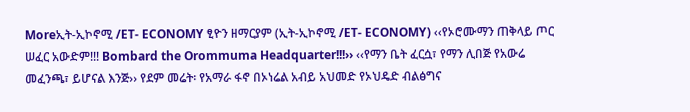Moreኢት-ኢኮኖሚ /ET- ECONOMY ፂዮን ዘማርያም (ኢት-ኢኮኖሚ /ET- ECONOMY) ‹‹የኦሮሙማን ጠቅላይ ጦር ሠፈር አውድም!!! Bombard the Orommuma Headquarter!!!›› ‹‹የማን ቤት ፈርሷ፣ የማን ሊበጅ የአውሬ መፈንጫ፣ ይሆናል እንጅ›› የደም መሬት፡ የአማራ ፋኖ በኦነሬል አብይ አህመድ የኦህዴድ ብልፅግና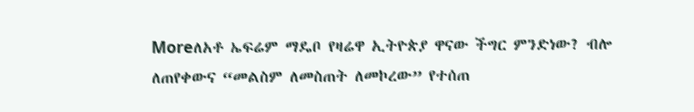Moreለአቶ ኤፍሬም ማዴቦ የዛሬዋ ኢትዮጵያ ዋናው ችግር ምንድነው? ብሎ ለጠየቀውና “መልስም ለመስጠት ለመኮረው” የተሰጠ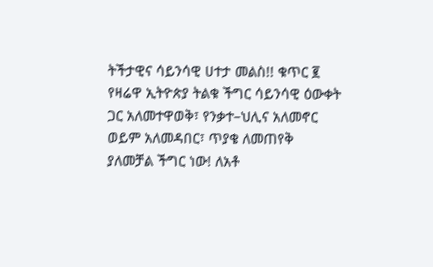ትችታዊና ሳይንሳዊ ሀተታ መልስ!! ቁጥር ፪
የዛሬዋ ኢትዮጵያ ትልቁ ችግር ሳይንሳዊ ዕውቀት ጋር አለመተዋወቅ፣ የንቃተ–ህሊና አለመኖር ወይም አለመዳበር፣ ጥያቄ ለመጠየቅ ያለመቻል ችግር ነው! ለአቶ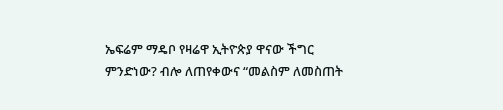ኤፍሬም ማዴቦ የዛሬዋ ኢትዮጵያ ዋናው ችግር ምንድነው? ብሎ ለጠየቀውና “መልስም ለመስጠት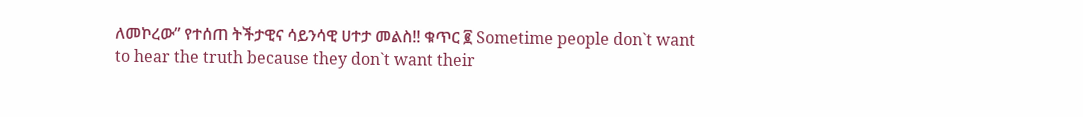ለመኮረው” የተሰጠ ትችታዊና ሳይንሳዊ ሀተታ መልስ!! ቁጥር ፪ Sometime people don`t want to hear the truth because they don`t want their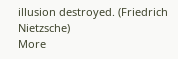illusion destroyed. (Friedrich Nietzsche)
More